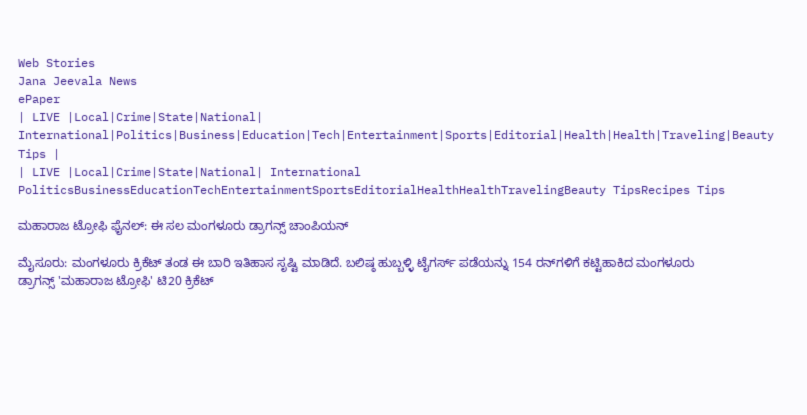Web Stories
Jana Jeevala News
ePaper
| LIVE |Local|Crime|State|National| International|Politics|Business|Education|Tech|Entertainment|Sports|Editorial|Health|Health|Traveling|Beauty Tips |
| LIVE |Local|Crime|State|National| International
PoliticsBusinessEducationTechEntertainmentSportsEditorialHealthHealthTravelingBeauty TipsRecipes Tips

ಮಹಾರಾಜ ಟ್ರೋಫಿ ಫೈನಲ್: ಈ ಸಲ ಮಂಗಳೂರು ಡ್ರಾಗನ್ಸ್‌ ಚಾಂಪಿಯನ್

ಮೈಸೂರು: ಮಂಗಳೂರು ಕ್ರಿಕೆಟ್ ತಂಡ ಈ ಬಾರಿ ಇತಿಹಾಸ ಸೃಷ್ಟಿ ಮಾಡಿದೆ. ಬಲಿಷ್ಠ ಹುಬ್ಬಳ್ಳಿ ಟೈಗರ್ಸ್ ಪಡೆಯನ್ನು 154 ರನ್‌ಗಳಿಗೆ ಕಟ್ಟಿಹಾಕಿದ ಮಂಗಳೂರು ಡ್ರಾಗನ್ಸ್ 'ಮಹಾರಾಜ ಟ್ರೋಫಿ' ಟಿ20 ಕ್ರಿಕೆಟ್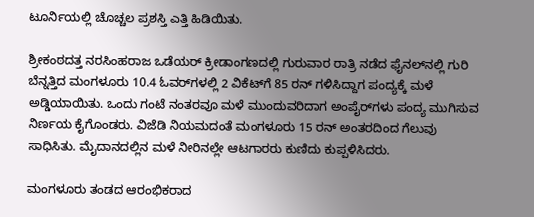ಟೂರ್ನಿಯಲ್ಲಿ ಚೊಚ್ಚಲ ಪ್ರಶಸ್ತಿ ಎತ್ತಿ ಹಿಡಿಯಿತು.

ಶ್ರೀಕಂಠದತ್ತ ನರಸಿಂಹರಾಜ ಒಡೆಯರ್ ಕ್ರೀಡಾಂಗಣದಲ್ಲಿ ಗುರುವಾರ ರಾತ್ರಿ ನಡೆದ ಫೈನಲ್‌ನಲ್ಲಿ ಗುರಿ ಬೆನ್ನತ್ತಿದ ಮಂಗಳೂರು 10.4 ಓವರ್‌ಗಳಲ್ಲಿ 2 ವಿಕೆಟ್‌ಗೆ 85 ರನ್ ಗಳಿಸಿದ್ದಾಗ ಪಂದ್ಯಕ್ಕೆ ಮಳೆ ಅಡ್ಡಿಯಾಯಿತು. ಒಂದು ಗಂಟೆ ನಂತರವೂ ಮಳೆ ಮುಂದುವರಿದಾಗ ಅಂಪೈರ್‌ಗಳು ಪಂದ್ಯ ಮುಗಿಸುವ ನಿರ್ಣಯ ಕೈಗೊಂಡರು. ವಿಜೆಡಿ ನಿಯಮದಂತೆ ಮಂಗಳೂರು 15 ರನ್ ಅಂತರದಿಂದ ಗೆಲುವು ಸಾಧಿಸಿತು. ಮೈದಾನದಲ್ಲಿನ ಮಳೆ ನೀರಿನಲ್ಲೇ ಆಟಗಾರರು ಕುಣಿದು ಕುಪ್ಪಳಿಸಿದರು.

ಮಂಗಳೂರು ತಂಡದ ಆರಂಭಿಕರಾದ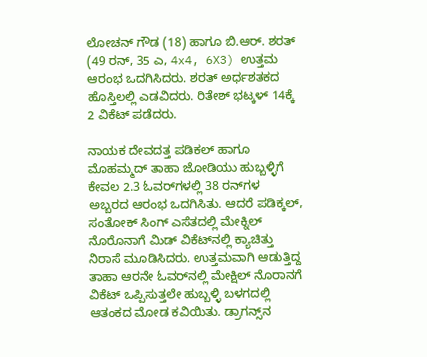ಲೋಚನ್ ಗೌಡ (18) ಹಾಗೂ ಬಿ.ಆರ್. ಶರತ್ (49 ರನ್, 35 ಎ, 4x4, 6X3) ಉತ್ತಮ ಆರಂಭ ಒದಗಿಸಿದರು. ಶರತ್ ಅರ್ಧಶತಕದ ಹೊಸ್ತಿಲಲ್ಲಿ ಎಡವಿದರು. ರಿತೇಶ್ ಭಟ್ಕಳ್ 14ಕ್ಕೆ 2 ವಿಕೆಟ್ ಪಡೆದರು.

ನಾಯಕ ದೇವದತ್ತ ಪಡಿಕಲ್ ಹಾಗೂ ಮೊಹಮ್ಮದ್ ತಾಹಾ ಜೋಡಿಯು ಹುಬ್ಬಳ್ಳಿಗೆ ಕೇವಲ 2.3 ಓವರ್‌ಗಳಲ್ಲಿ 38 ರನ್‌ಗಳ ಅಬ್ಬರದ ಆರಂಭ ಒದಗಿಸಿತು. ಆದರೆ ಪಡಿಕ್ಕಲ್, ಸಂತೋಕ್ ಸಿಂಗ್ ಎಸೆತದಲ್ಲಿ ಮೇಕ್ನಿಲ್ ನೊರೊನಾಗೆ ಮಿಡ್ ವಿಕೆಟ್‌ನಲ್ಲಿ ಕ್ಯಾಚಿತ್ತು ನಿರಾಸೆ ಮೂಡಿಸಿದರು. ಉತ್ತಮವಾಗಿ ಆಡುತ್ತಿದ್ದ ತಾಹಾ ಆರನೇ ಓವರ್‌ನಲ್ಲಿ ಮೇಕ್ಷಿಲ್ ನೊರಾನಗೆ ವಿಕೆಟ್ ಒಪ್ಪಿಸುತ್ತಲೇ ಹುಬ್ಬಳ್ಳಿ ಬಳಗದಲ್ಲಿ ಆತಂಕದ ಮೋಡ ಕವಿಯಿತು. ಡ್ರಾಗನ್ಸ್‌ನ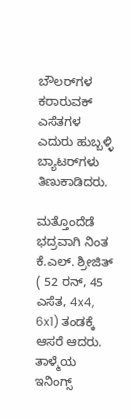ಬೌಲರ್‌ಗಳ ಕರಾರುವಕ್ ಎಸೆತಗಳ ಎದುರು ಹುಬ್ಬಳ್ಳಿ ಬ್ಯಾಟರ್‌ಗಳು ತಿಣುಕಾಡಿದರು.

ಮತ್ತೊಂದೆಡೆ ಭದ್ರವಾಗಿ ನಿಂತ ಕೆ.ಎಲ್. ಶ್ರೀಜಿತ್ ( 52 ರನ್, 45 ಎಸೆತ, 4x4, 6x1) ತಂಡಕ್ಕೆ ಆಸರೆ ಆದರು. ತಾಳ್ಮೆಯ ಇನಿಂಗ್ಸ್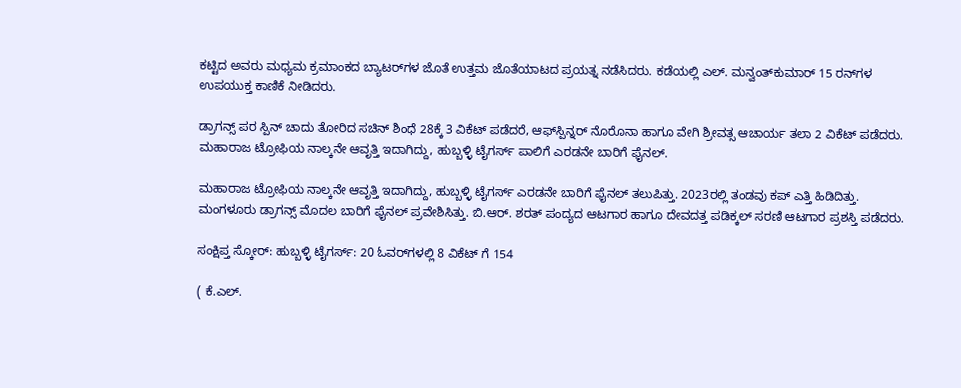ಕಟ್ಟಿದ ಅವರು ಮಧ್ಯಮ ಕ್ರಮಾಂಕದ ಬ್ಯಾಟರ್‌ಗಳ ಜೊತೆ ಉತ್ತಮ ಜೊತೆಯಾಟದ ಪ್ರಯತ್ನ ನಡೆಸಿದರು. ಕಡೆಯಲ್ಲಿ ಎಲ್. ಮನ್ವಂತ್‌ಕುಮಾರ್ 15 ರನ್‌ಗಳ ಉಪಯುಕ್ತ ಕಾಣಿಕೆ ನೀಡಿದರು.

ಡ್ರಾಗನ್ಸ್ ಪರ ಸ್ಪಿನ್ ಚಾದು ತೋರಿದ ಸಚಿನ್‌ ಶಿಂಧೆ 28ಕ್ಕೆ 3 ವಿಕೆಟ್ ಪಡೆದರೆ, ಆಫ್‌ಸ್ಪಿನ್ನರ್ ನೊರೊನಾ ಹಾಗೂ ವೇಗಿ ಶ್ರೀವತ್ಸ ಆಚಾರ್ಯ ತಲಾ 2 ವಿಕೆಟ್ ಪಡೆದರು. ಮಹಾರಾಜ ಟ್ರೋಫಿಯ ನಾಲ್ಕನೇ ಆವೃತ್ತಿ ಇದಾಗಿದ್ದು, ಹುಬ್ಬಳ್ಳಿ ಟೈಗರ್ಸ್ ಪಾಲಿಗೆ ಎರಡನೇ ಬಾರಿಗೆ ಫೈನಲ್.

ಮಹಾರಾಜ ಟ್ರೋಫಿಯ ನಾಲ್ಕನೇ ಆವೃತ್ತಿ ಇದಾಗಿದ್ದು, ಹುಬ್ಬಳ್ಳಿ ಟೈಗರ್ಸ್ ಎರಡನೇ ಬಾರಿಗೆ ಫೈನಲ್ ತಲುಪಿತ್ತು. 2023ರಲ್ಲಿ ತಂಡವು ಕಪ್ ಎತ್ತಿ ಹಿಡಿದಿತ್ತು. ಮಂಗಳೂರು ಡ್ರಾಗನ್ಸ್ ಮೊದಲ ಬಾರಿಗೆ ಫೈನಲ್ ಪ್ರವೇಶಿಸಿತ್ತು. ಬಿ.ಆರ್. ಶರತ್ ಪಂದ್ಯದ ಆಟಗಾರ ಹಾಗೂ ದೇವದತ್ತ ಪಡಿಕ್ಕಲ್ ಸರಣಿ ಆಟಗಾರ ಪ್ರಶಸ್ತಿ ಪಡೆದರು.

ಸಂಕ್ಷಿಪ್ತ ಸ್ಕೋರ್: ಹುಬ್ಬಳ್ಳಿ ಟೈಗರ್ಸ್: 20 ಓವರ್‌ಗಳಲ್ಲಿ 8 ವಿಕೆಟ್ ಗೆ 154

( ಕೆ.ಎಲ್.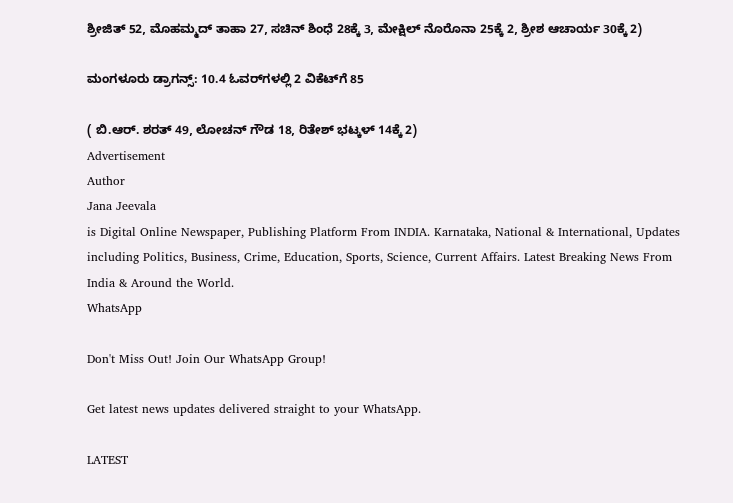ಶ್ರೀಜಿತ್ 52, ಮೊಹಮ್ಮದ್ ತಾಹಾ 27, ಸಚಿನ್ ಶಿಂಧೆ 28ಕ್ಕೆ 3, ಮೇಕ್ಷಿಲ್ ನೊರೊನಾ 25ಕ್ಕೆ 2, ಶ್ರೀಶ ಆಚಾರ್ಯ 30ಕ್ಕೆ 2)

ಮಂಗಳೂರು ಡ್ರಾಗನ್ಸ್: 10.4 ಓವರ್‌ಗಳಲ್ಲಿ 2 ವಿಕೆಟ್‌ಗೆ 85

( ಬಿ.ಆರ್. ಶರತ್ 49, ಲೋಚನ್ ಗೌಡ 18, ರಿತೇಶ್ ಭಟ್ಕಳ್ 14ಕ್ಕೆ 2)
Advertisement
Author
Jana Jeevala
is Digital Online Newspaper, Publishing Platform From INDIA. Karnataka, National & International, Updates including Politics, Business, Crime, Education, Sports, Science, Current Affairs. Latest Breaking News From India & Around the World.
WhatsApp

Don't Miss Out! Join Our WhatsApp Group!

Get latest news updates delivered straight to your WhatsApp.

LATEST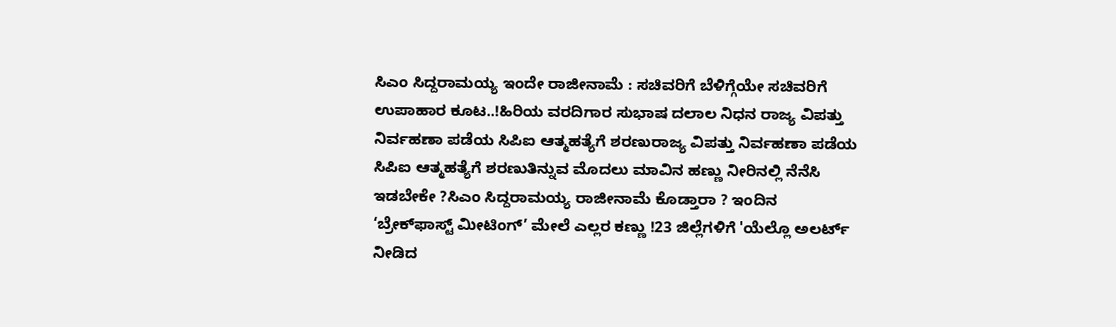ಸಿಎಂ ಸಿದ್ದರಾಮಯ್ಯ ಇಂದೇ ರಾಜೀನಾಮೆ : ಸಚಿವರಿಗೆ ಬೆಳಿಗ್ಗೆಯೇ ಸಚಿವರಿಗೆ ಉಪಾಹಾರ ಕೂಟ..!ಹಿರಿಯ ವರದಿಗಾರ ಸುಭಾಷ ದಲಾಲ ನಿಧನ ರಾಜ್ಯ ವಿಪತ್ತು ನಿರ್ವಹಣಾ ಪಡೆಯ ಸಿಪಿಐ ಆತ್ಮಹತ್ಯೆಗೆ ಶರಣುರಾಜ್ಯ ವಿಪತ್ತು ನಿರ್ವಹಣಾ ಪಡೆಯ ಸಿಪಿಐ ಆತ್ಮಹತ್ಯೆಗೆ ಶರಣುತಿನ್ನುವ ಮೊದಲು ಮಾವಿನ ಹಣ್ಣು ನೀರಿನಲ್ಲಿ ನೆನೆಸಿ ಇಡಬೇಕೇ ?ಸಿಎಂ ಸಿದ್ದರಾಮಯ್ಯ ರಾಜೀನಾಮೆ ಕೊಡ್ತಾರಾ ? ಇಂದಿನ ‘ಬ್ರೇಕ್‌ಫಾಸ್ಟ್ ಮೀಟಿಂಗ್’ ಮೇಲೆ ಎಲ್ಲರ ಕಣ್ಣು !23 ಜಿಲ್ಲೆಗಳಿಗೆ 'ಯೆಲ್ಲೊ ಅಲರ್ಟ್ ನೀಡಿದ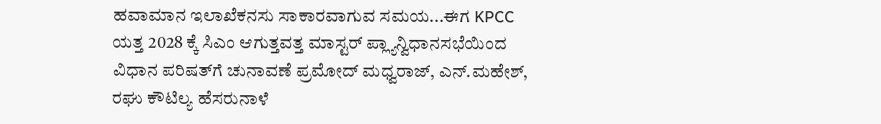ಹವಾಮಾನ ಇಲಾಖೆಕನಸು ಸಾಕಾರವಾಗುವ ಸಮಯ...ಈಗ KPCC ಯತ್ತ 2028 ಕ್ಕೆ ಸಿಎಂ ಆಗುತ್ತವತ್ತ ಮಾಸ್ಟರ್ ಪ್ಲ್ಯಾನ್ವಿಧಾನಸಭೆಯಿಂದ ವಿಧಾನ ಪರಿಷತ್‌ಗೆ ಚುನಾವಣೆ ಪ್ರಮೋದ್ ಮಧ್ವರಾಜ್, ಎನ್.ಮಹೇಶ್‌, ರಘು ಕೌಟಿಲ್ಯ ಹೆಸರುನಾಳೆ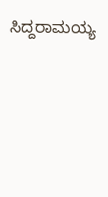ಸಿದ್ದರಾಮಯ್ಯ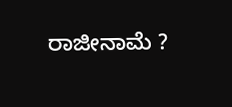ರಾಜೀನಾಮೆ ?